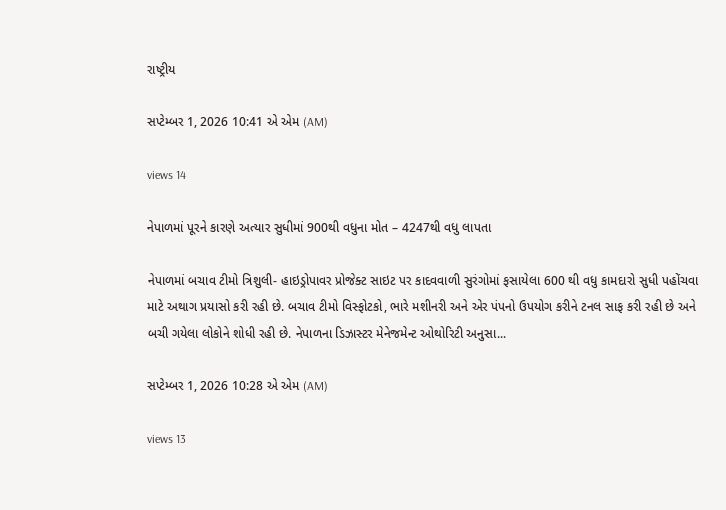રાષ્ટ્રીય

સપ્ટેમ્બર 1, 2026 10:41 એ એમ (AM)

views 14

નેપાળમાં પૂરને કારણે અત્યાર સુધીમાં 900થી વધુના મોત – 4247થી વધુ લાપતા

નેપાળમાં બચાવ ટીમો ત્રિશુલી- હાઇડ્રોપાવર પ્રોજેક્ટ સાઇટ પર કાદવવાળી સુરંગોમાં ફસાયેલા 600 થી વધુ કામદારો સુધી પહોંચવા માટે અથાગ પ્રયાસો કરી રહી છે. બચાવ ટીમો વિસ્ફોટકો, ભારે મશીનરી અને એર પંપનો ઉપયોગ કરીને ટનલ સાફ કરી રહી છે અને બચી ગયેલા લોકોને શોધી રહી છે. નેપાળના ડિઝાસ્ટર મેનેજમેન્ટ ઓથોરિટી અનુસા...

સપ્ટેમ્બર 1, 2026 10:28 એ એમ (AM)

views 13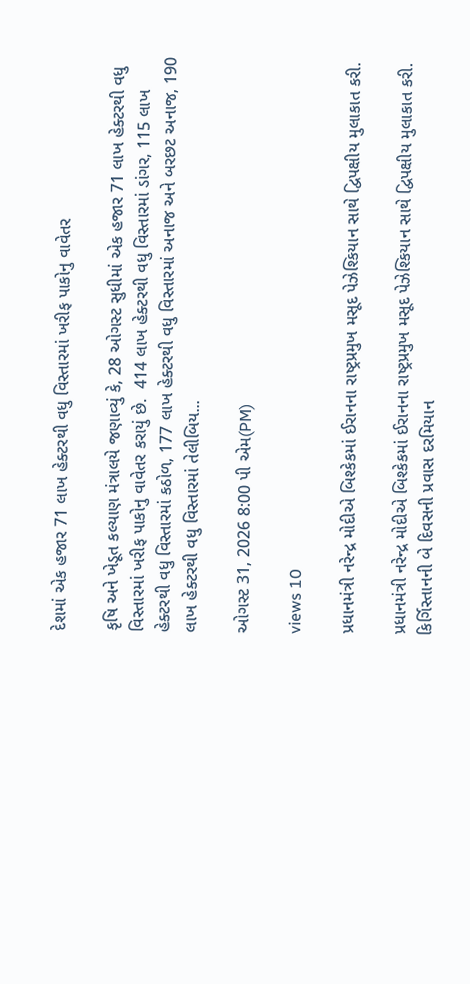દેશમાં એક હજાર 71 લાખ હેક્ટરથી વધુ વિસ્તારમાં ખરીફ પાકોનુ વાવેતર

કૃષિ અને ખેડૂત કલ્યાણ મંત્રાલયે જણાવ્યું કે, 28 ઓગસ્ટ સુધીમાં એક હજાર 71 લાખ હેક્ટરથી વધુ વિસ્તારમાં ખરીફ પાકોનુ વાવેતર કરાયું છે.  414 લાખ હેક્ટરથી વધુ વિસ્તારમાં ડાંગર, 115 લાખ હેક્ટરથી વધુ વિસ્તારમાં કઠોળ, 177 લાખ હેક્ટરથી વધુ વિસ્તારમાં અનાજ અને બરછટ અનાજ, 190 લાખ હેક્ટરથી વધુ વિસ્તારમાં તેલીબિય...

ઓગસ્ટ 31, 2026 8:00 પી એમ(PM)

views 10

પ્રધાનમંત્રી નરેન્દ્ર મોદીએ બિશ્કેકમાં ઈરાનના રાષ્ટ્રપ્રમુખ મસૂદ પેઝેશ્કિયાન સાથે દ્વિપક્ષીય મુલાકાત કરી.

પ્રધાનમંત્રી નરેન્દ્ર મોદીએ બિશ્કેકમાં ઈરાનના રાષ્ટ્રપ્રમુખ મસૂદ પેઝેશ્કિયાન સાથે દ્વિપક્ષીય મુલાકાત કરી. કિર્ગિસ્તાનની બે દિવસની પ્રવાસ દરમિયાન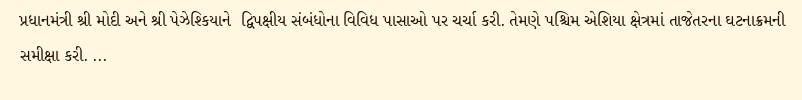પ્રધાનમંત્રી શ્રી મોદી અને શ્રી પેઝેશ્કિયાને  દ્વિપક્ષીય સંબંધોના વિવિધ પાસાઓ પર ચર્ચા કરી. તેમણે પશ્ચિમ એશિયા ક્ષેત્રમાં તાજેતરના ઘટનાક્રમની સમીક્ષા કરી. ...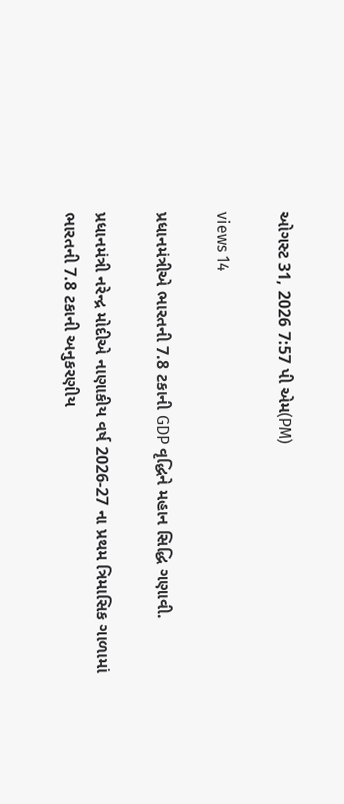ઓગસ્ટ 31, 2026 7:57 પી એમ(PM)

views 14

પ્રધાનમંત્રીએ ભારતની 7.8 ટકાની GDP વૃદ્ધિને મહાન સિદ્ધિ ગણાવી.

પ્રધાનમંત્રી નરેન્દ્ર મોદીએ નાણાકીય વર્ષ 2026-27 ના પ્રથમ ત્રિમાસિક ગાળામાં ભારતની 7.8 ટકાની અનુકરણીય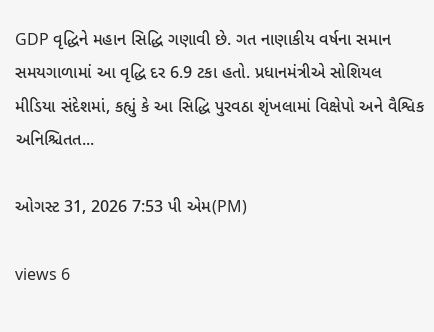GDP વૃદ્ધિને મહાન સિદ્ધિ ગણાવી છે. ગત નાણાકીય વર્ષના સમાન સમયગાળામાં આ વૃદ્ધિ દર 6.9 ટકા હતો. પ્રધાનમંત્રીએ સોશિયલ મીડિયા સંદેશમાં, કહ્યું કે આ સિદ્ધિ પુરવઠા શૃંખલામાં વિક્ષેપો અને વૈશ્વિક અનિશ્ચિતત...

ઓગસ્ટ 31, 2026 7:53 પી એમ(PM)

views 6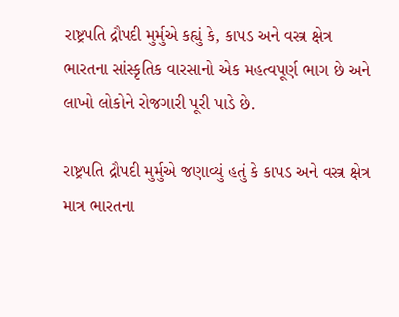રાષ્ટ્રપતિ દ્રૌપદી મુર્મુએ કહ્યું કે, કાપડ અને વસ્ત્ર ક્ષેત્ર ભારતના સાંસ્કૃતિક વારસાનો એક મહત્વપૂર્ણ ભાગ છે અને લાખો લોકોને રોજગારી પૂરી પાડે છે.

રાષ્ટ્રપતિ દ્રૌપદી મુર્મુએ જણાવ્યું હતું કે કાપડ અને વસ્ત્ર ક્ષેત્ર માત્ર ભારતના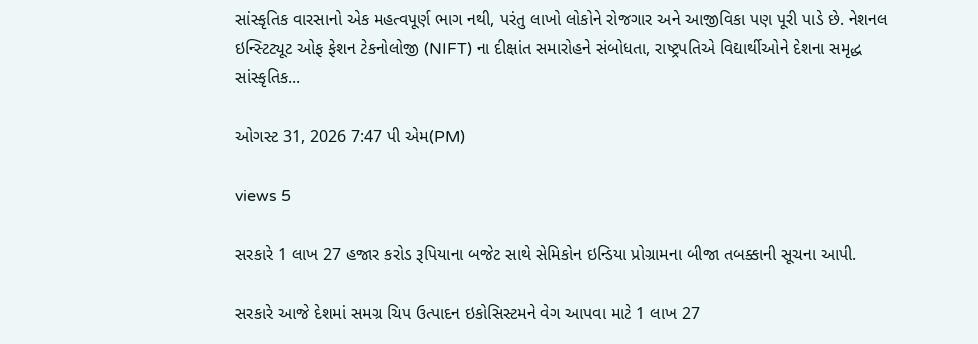સાંસ્કૃતિક વારસાનો એક મહત્વપૂર્ણ ભાગ નથી, પરંતુ લાખો લોકોને રોજગાર અને આજીવિકા પણ પૂરી પાડે છે. નેશનલ ઇન્સ્ટિટ્યૂટ ઓફ ફેશન ટેકનોલોજી (NIFT) ના દીક્ષાંત સમારોહને સંબોધતા, રાષ્ટ્રપતિએ વિદ્યાર્થીઓને દેશના સમૃદ્ધ સાંસ્કૃતિક...

ઓગસ્ટ 31, 2026 7:47 પી એમ(PM)

views 5

સરકારે 1 લાખ 27 હજાર કરોડ રૂપિયાના બજેટ સાથે સેમિકોન ઇન્ડિયા પ્રોગ્રામના બીજા તબક્કાની સૂચના આપી.

સરકારે આજે દેશમાં સમગ્ર ચિપ ઉત્પાદન ઇકોસિસ્ટમને વેગ આપવા માટે 1 લાખ 27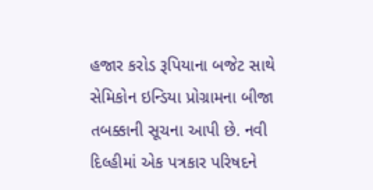હજાર કરોડ રૂપિયાના બજેટ સાથે સેમિકોન ઇન્ડિયા પ્રોગ્રામના બીજા તબક્કાની સૂચના આપી છે. નવી દિલ્હીમાં એક પત્રકાર પરિષદને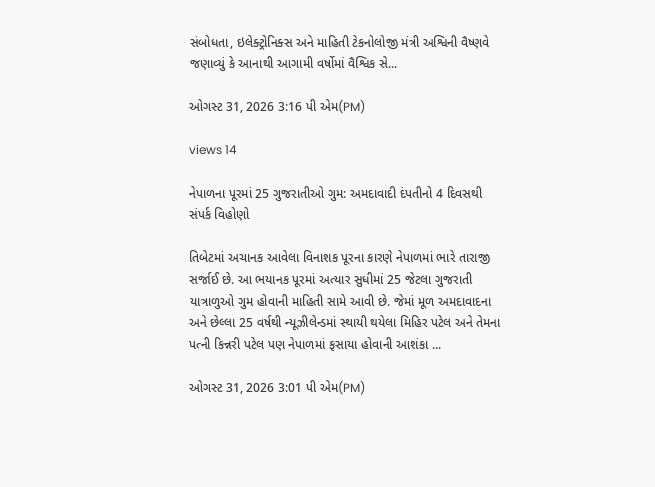સંબોધતા, ઇલેક્ટ્રોનિક્સ અને માહિતી ટેકનોલોજી મંત્રી અશ્વિની વૈષ્ણવે જણાવ્યું કે આનાથી આગામી વર્ષોમાં વૈશ્વિક સે...

ઓગસ્ટ 31, 2026 3:16 પી એમ(PM)

views 14

નેપાળના પૂરમાં 25 ગુજરાતીઓ ગુમ: અમદાવાદી દંપતીનો 4 દિવસથી સંપર્ક વિહોણો

તિબેટમાં અચાનક આવેલા વિનાશક પૂરના કારણે નેપાળમાં ભારે તારાજી સર્જાઈ છે. આ ભયાનક પૂરમાં અત્યાર સુધીમાં 25 જેટલા ગુજરાતી યાત્રાળુઓ ગુમ હોવાની માહિતી સામે આવી છે. જેમાં મૂળ અમદાવાદના અને છેલ્લા 25 વર્ષથી ન્યૂઝીલેન્ડમાં સ્થાયી થયેલા મિહિર પટેલ અને તેમના પત્ની કિન્નરી પટેલ પણ નેપાળમાં ફસાયા હોવાની આશંકા ...

ઓગસ્ટ 31, 2026 3:01 પી એમ(PM)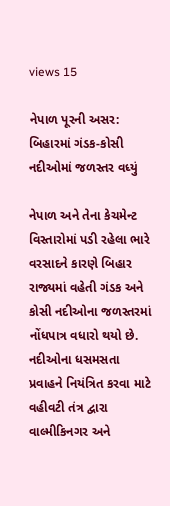views 15

નેપાળ પૂરની અસર: બિહારમાં ગંડક-કોસી નદીઓમાં જળસ્તર વધ્યું

નેપાળ અને તેના કેચમેન્ટ વિસ્તારોમાં પડી રહેલા ભારે વરસાદને કારણે બિહાર રાજ્યમાં વહેતી ગંડક અને કોસી નદીઓના જળસ્તરમાં નોંધપાત્ર વધારો થયો છે. નદીઓના ધસમસતા પ્રવાહને નિયંત્રિત કરવા માટે વહીવટી તંત્ર દ્વારા વાલ્મીકિનગર અને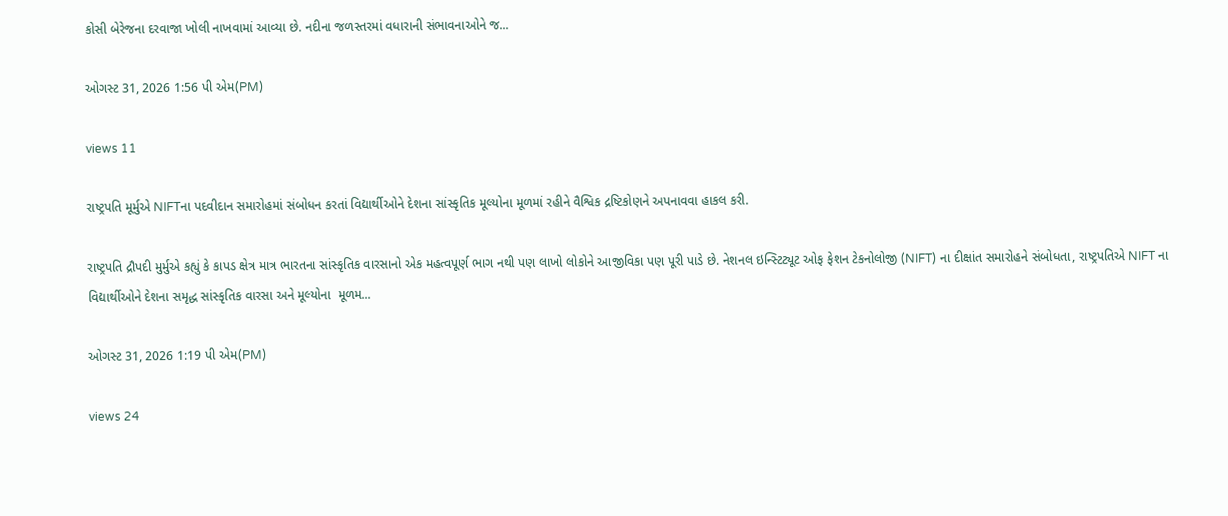કોસી બેરેજના દરવાજા ખોલી નાખવામાં આવ્યા છે. નદીના જળસ્તરમાં વધારાની સંભાવનાઓને જ...

ઓગસ્ટ 31, 2026 1:56 પી એમ(PM)

views 11

રાષ્ટ્રપતિ મૂર્મુએ NIFTના પદવીદાન સમારોહમાં સંબોધન કરતાં વિદ્યાર્થીઓને દેશના સાંસ્કૃતિક મૂલ્યોના મૂળમાં રહીને વૈશ્વિક દ્રષ્ટિકોણને અપનાવવા હાકલ કરી.

રાષ્ટ્રપતિ દ્રૌપદી મુર્મુએ કહ્યું કે કાપડ ક્ષેત્ર માત્ર ભારતના સાંસ્કૃતિક વારસાનો એક મહત્વપૂર્ણ ભાગ નથી પણ લાખો લોકોને આજીવિકા પણ પૂરી પાડે છે. નેશનલ ઇન્સ્ટિટ્યૂટ ઓફ ફેશન ટેકનોલોજી (NIFT) ના દીક્ષાંત સમારોહને સંબોધતા, રાષ્ટ્રપતિએ NIFT ના વિદ્યાર્થીઓને દેશના સમૃદ્ધ સાંસ્કૃતિક વારસા અને મૂલ્યોના  મૂળમ...

ઓગસ્ટ 31, 2026 1:19 પી એમ(PM)

views 24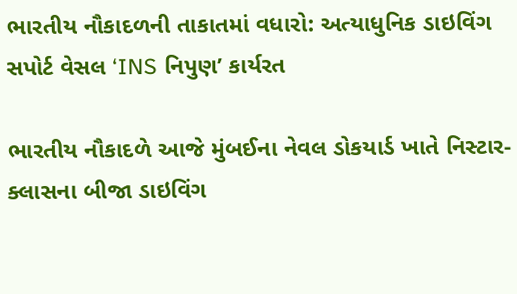ભારતીય નૌકાદળની તાકાતમાં વધારો: અત્યાધુનિક ડાઇવિંગ સપોર્ટ વેસલ ‘INS નિપુણ’ કાર્યરત

ભારતીય નૌકાદળે આજે મુંબઈના નેવલ ડોકયાર્ડ ખાતે નિસ્ટાર-ક્લાસના બીજા ડાઇવિંગ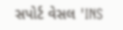સપોર્ટ વેસલ 'INS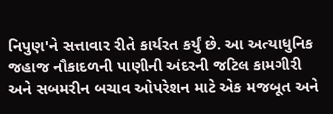નિપુણ'ને સત્તાવાર રીતે કાર્યરત કર્યું છે. આ અત્યાધુનિક જહાજ નૌકાદળની પાણીની અંદરની જટિલ કામગીરી અને સબમરીન બચાવ ઓપરેશન માટે એક મજબૂત અને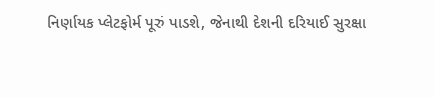નિર્ણાયક પ્લેટફોર્મ પૂરું પાડશે, જેનાથી દેશની દરિયાઈ સુરક્ષા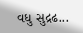વધુ સુદ્રઢ...